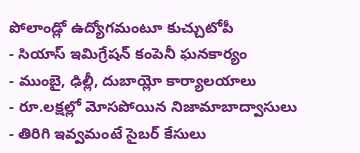పోలాండ్లో ఉద్యోగమంటూ కుచ్చుటోపీ
- సియాస్ ఇమిగ్రేషన్ కంపెనీ ఘనకార్యం
- ముంబై, ఢిల్లీ, దుబాయ్లో కార్యాలయాలు
- రూ.లక్షల్లో మోసపోయిన నిజామాబాద్వాసులు
- తిరిగి ఇవ్వమంటే సైబర్ కేసులు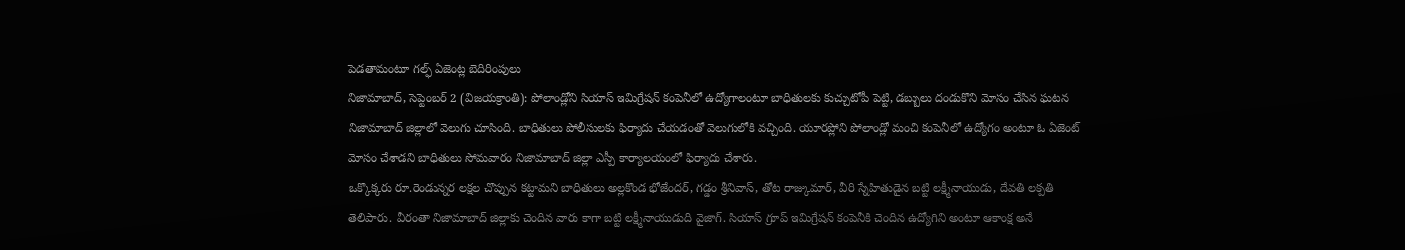పెడతామంటూ గల్ఫ్ ఏజెంట్ల బెదిరింపులు
నిజామాబాద్, సెప్టెంబర్ 2 (విజయక్రాంతి): పోలాండ్లోని సియాస్ ఇమిగ్రేషన్ కంపెనీలో ఉద్యోగాలంటూ బాధితులకు కుచ్చుటోపీ పెట్టి, డబ్బులు దండుకొని మోసం చేసిన ఘటన నిజామాబాద్ జిల్లాలో వెలుగు చూసింది. బాధితులు పోలీసులకు ఫిర్యాదు చేయడంతో వెలుగులోకి వచ్చింది. యూరప్లోని పోలాండ్లో మంచి కంపెనీలో ఉద్యోగం అంటూ ఓ ఏజెంట్ మోసం చేశాడని బాధితులు సోమవారం నిజామాబాద్ జిల్లా ఎస్పీ కార్యాలయంలో ఫిర్యాదు చేశారు.
ఒక్కొక్కరు రూ.రెండున్నర లక్షల చొప్పున కట్టామని బాధితులు అల్లకొండ భోజేందర్, గడ్డం శ్రీనివాస్, తోట రాజ్కుమార్, వీరి స్నేహితుడైన బట్టి లక్ష్మీనాయుడు, దేవతి లక్పతి తెలిపారు. వీరంతా నిజామాబాద్ జిల్లాకు చెందిన వారు కాగా బట్టి లక్ష్మీనాయుడుది వైజాగ్. సియాస్ గ్రూప్ ఇమిగ్రేషన్ కంపెనీకి చెందిన ఉద్యోగిని అంటూ ఆకాంక్ష అనే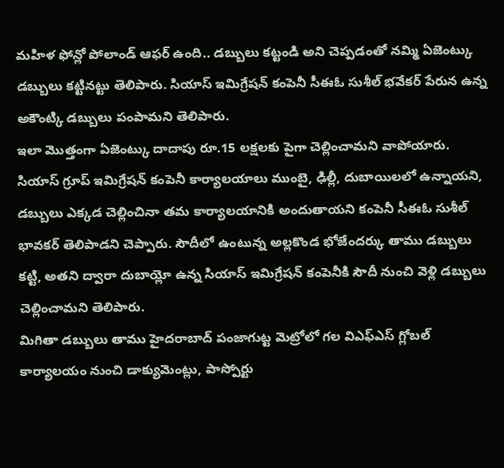మహిళ ఫోన్లో పోలాండ్ ఆఫర్ ఉంది.. డబ్బులు కట్టండి అని చెప్పడంతో నమ్మి ఏజెంట్కు డబ్బులు కట్టినట్టు తెలిపారు. సియాస్ ఇమిగ్రేషన్ కంపెనీ సీఈఓ సుశీల్ భవేకర్ పేరున ఉన్న అకౌంట్కి డబ్బులు పంపామని తెలిపారు.
ఇలా మొత్తంగా ఏజెంట్కు దాదాపు రూ.15 లక్షలకు పైగా చెల్లించామని వాపోయారు. సియాస్ గ్రూప్ ఇమిగ్రేషన్ కంపెనీ కార్యాలయాలు ముంబై, ఢిల్లీ, దుబాయిలలో ఉన్నాయని, డబ్బులు ఎక్కడ చెల్లించినా తమ కార్యాలయానికి అందుతాయని కంపెనీ సీఈఓ సుశీల్ భావకర్ తెలిపాడని చెప్పారు. సౌదీలో ఉంటున్న అల్లకొండ భోజేందర్కు తాము డబ్బులు కట్టి, అతని ద్వారా దుబాయ్లో ఉన్న సియాస్ ఇమిగ్రేషన్ కంపెనీకి సౌదీ నుంచి వెళ్లి డబ్బులు చెల్లించామని తెలిపారు.
మిగితా డబ్బులు తాము హైదరాబాద్ పంజాగుట్ట మెట్రోలో గల విఎఫ్ఎస్ గ్లోబల్ కార్యాలయం నుంచి డాక్యుమెంట్లు, పాస్పోర్టు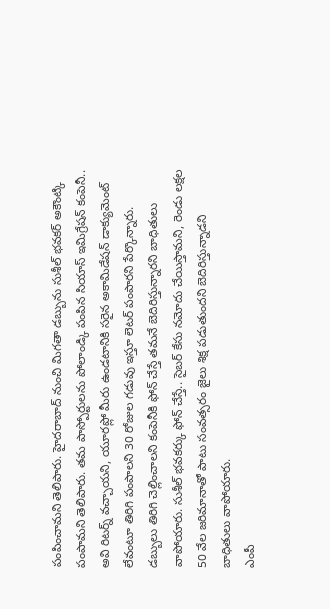పంపించామని తెలిపారు. హైదరాబాద్ నుంచి మిగతా డబ్బును సుశీల్ భవకర్ అకౌంట్కి పంపామని తెలిపారు. తమ పాస్పోర్టులను పోలాండ్కి పంపిన సియాస్ ఇమిగ్రేషన్ కంపెనీ..
అవి రిటర్న్ వచ్చాయని, యూరప్లో మీరు ఉండటానికి సరైన అకామిడేషన్ డాక్యుమెంట్ లేవంటూ తిరిగి పంపాలని 30 రోజుల గడువు ఇస్తూ లెటర్ పంపారని పేర్కొన్నారు. డబ్బులు తిరిగి చెల్లించాలని కంపెనీకి ఫోన్ చేస్తే తమనే బెదిరిస్తున్నారని బాధితులు వాపోయారు. సుశీల్ భవకర్కు ఫోన్ చేస్తే.. సైబర్ కేసు నమోదు చేయిస్తామని, రెండు లక్షల 50 వేల జరిమానాతో పాటు సంవత్సరం జైలు శిక్ష పడుతుందని బెదిరిస్తున్నాడని బాధితులు వాపోయారు.
ఎంపీ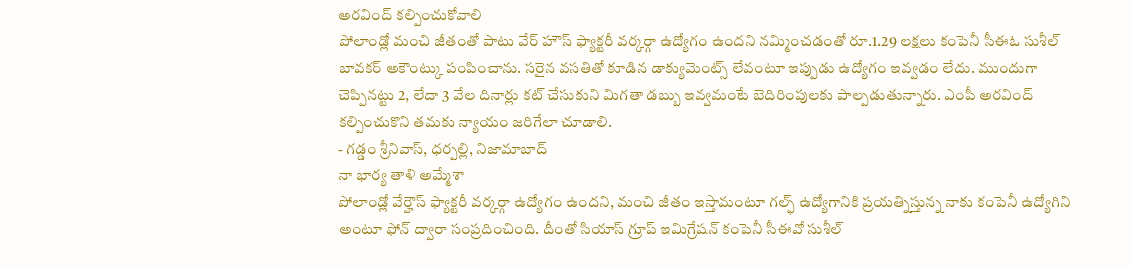అరవింద్ కల్పించుకోవాలి
పోలాండ్లో మంచి జీతంతో పాటు వేర్ హౌస్ ఫ్యాక్టరీ వర్కర్గా ఉద్యోగం ఉందని నమ్మించడంతో రూ.1.29 లక్షలు కంపెనీ సీఈఓ సుశీల్ బావకర్ అకౌంట్కు పంపించాను. సరైన వసతితో కూడిన డాక్యుమెంట్స్ లేవంటూ ఇప్పుడు ఉద్యోగం ఇవ్వడం లేదు. ముందుగా చెప్పినట్టు 2, లేదా 3 వేల దినార్లు కట్ చేసుకుని మిగతా డబ్బు ఇవ్వమంటే బెదిరింపులకు పాల్పడుతున్నారు. ఎంపీ అరవింద్ కల్పించుకొని తమకు న్యాయం జరిగేలా చూడాలి.
- గడ్డం శ్రీనివాస్, ధర్పల్లి, నిజామాబాద్
నా భార్య తాళి అమ్మేశా
పోలాండ్లో వేర్హౌస్ ఫ్యాక్టరీ వర్కర్గా ఉద్యోగం ఉందని, మంచి జీతం ఇస్తామంటూ గల్ఫ్ ఉద్యోగానికి ప్రయత్నిస్తున్న నాకు కంపెనీ ఉద్యోగిని అంటూ ఫోన్ ద్వారా సంప్రదించింది. దీంతో సియాస్ గ్రూప్ ఇమిగ్రేషన్ కంపెనీ సీఈవో సుశీల్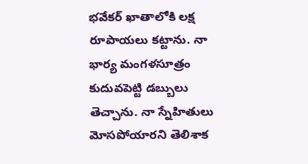భవేకర్ ఖాతాలోకి లక్ష రూపాయలు కట్టాను. నా భార్య మంగళసూత్రం కుదువపెట్టి డబ్బులు తెచ్చాను. నా స్నేహితులు మోసపోయారని తెలిశాక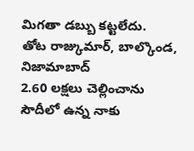మిగతా డబ్బు కట్టలేదు.
తోట రాజ్కుమార్, బాల్కొండ, నిజామాబాద్
2.60 లక్షలు చెల్లించాను
సౌదీలో ఉన్న నాకు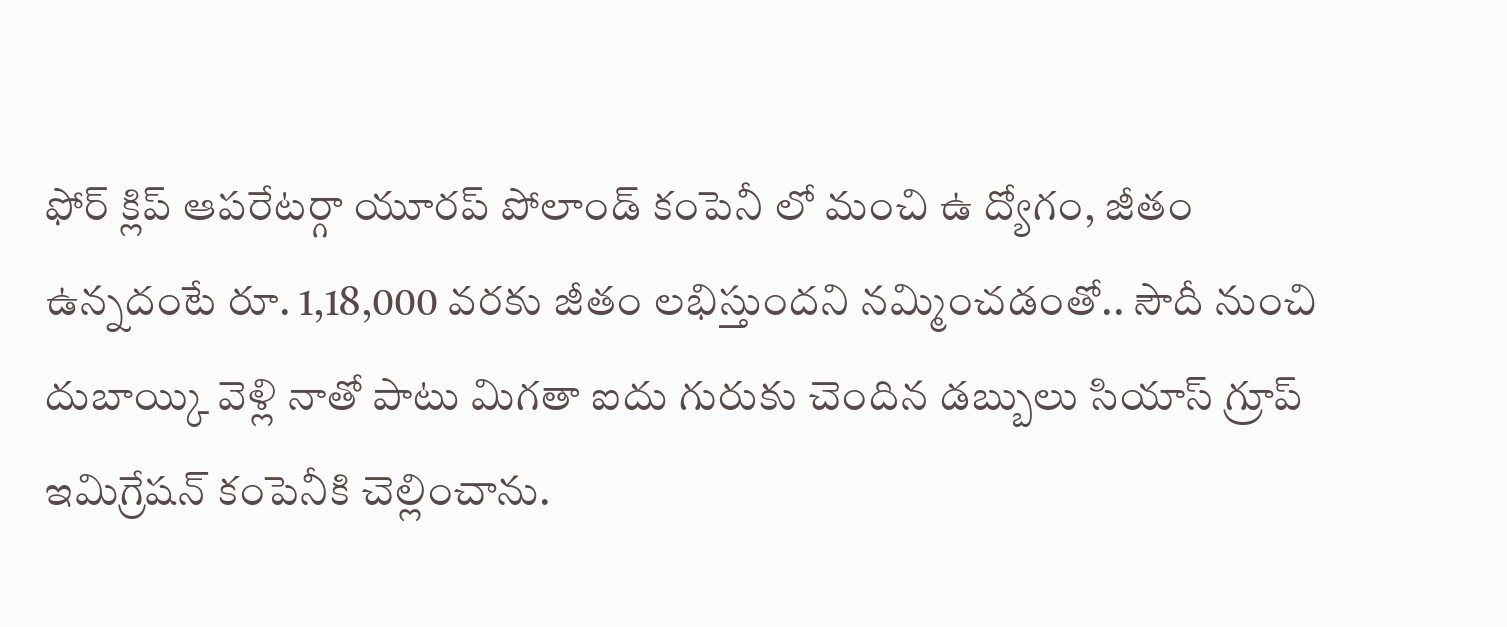ఫోర్ క్లిప్ ఆపరేటర్గా యూరప్ పోలాండ్ కంపెనీ లో మంచి ఉ ద్యోగం, జీతం ఉన్నదంటే రూ. 1,18,000 వరకు జీతం లభిస్తుందని నమ్మించడంతో.. సౌదీ నుంచి దుబాయ్కి వెళ్లి నాతో పాటు మిగతా ఐదు గురుకు చెందిన డబ్బులు సియాస్ గ్రూప్ ఇమిగ్రేషన్ కంపెనీకి చెల్లించాను.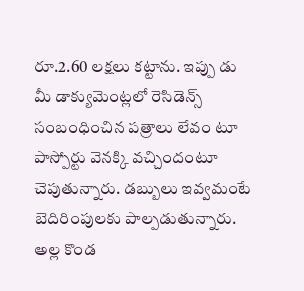రూ.2.60 లక్షలు కట్టాను. ఇప్పు డు మీ డాక్యుమెంట్లలో రెసిడెన్స్ సంబంధించిన పత్రాలు లేవం టూ పాస్పోర్టు వెనక్కి వచ్చిందంటూ చెపుతున్నారు. డబ్బులు ఇవ్వమంటే బెదిరింపులకు పాల్పడుతున్నారు.
అల్ల కొండ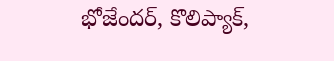భోజేందర్, కొలిప్యాక్,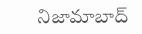నిజామాబాద్